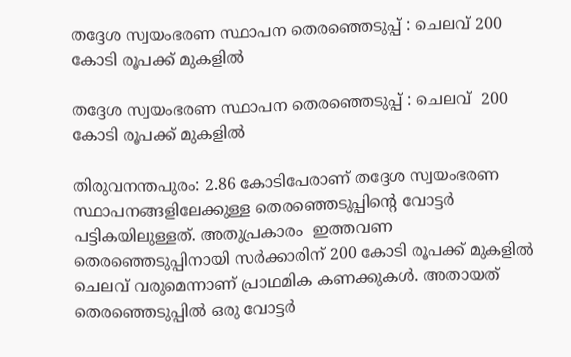തദ്ദേശ സ്വയംഭരണ സ്ഥാപന തെരഞ്ഞെടുപ്പ് : ചെലവ് 200 കോടി രൂപക്ക് മുകളില്‍

തദ്ദേശ സ്വയംഭരണ സ്ഥാപന തെരഞ്ഞെടുപ്പ് : ചെലവ്  200 കോടി രൂപക്ക് മുകളില്‍

തിരുവനന്തപുരം: 2.86 കോടിപേരാണ് തദ്ദേശ സ്വയംഭരണ സ്ഥാപനങ്ങളിലേക്കുള്ള തെരഞ്ഞെടുപ്പിൻ്റെ വോട്ടര്‍ പട്ടികയിലുള്ളത്. അതുപ്രകാരം  ഇത്തവണ തെരഞ്ഞെടുപ്പിനായി സര്‍ക്കാരിന് 200 കോടി രൂപക്ക് മുകളില്‍ ചെലവ് വരുമെന്നാണ് പ്രാഥമിക കണക്കുകള്‍. അതായത് തെരഞ്ഞെടുപ്പില്‍ ഒരു വോട്ടര്‍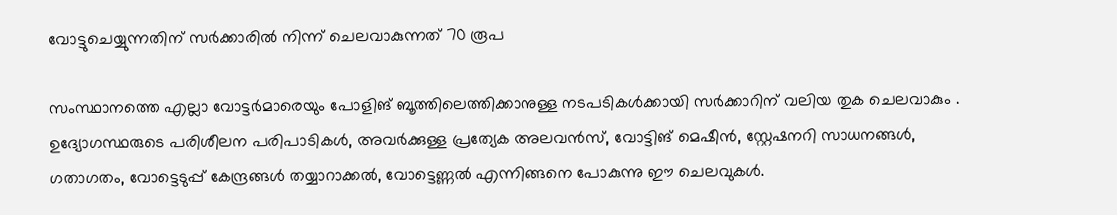വോട്ടുചെയ്യുന്നതിന് സര്‍ക്കാരില്‍ നിന്ന് ചെലവാകുന്നത് 70 രൂപ

സംസ്ഥാനത്തെ എല്ലാ വോട്ടര്‍മാരെയും പോളിങ് ബൂത്തിലെത്തിക്കാനുള്ള നടപടികള്‍ക്കായി സര്‍ക്കാറിന് വലിയ തുക ചെലവാകും . ഉദ്യോഗസ്ഥരുടെ പരിശീലന പരിപാടികള്‍, അവര്‍ക്കുള്ള പ്രത്യേക അലവന്‍സ്, വോട്ടിങ് മെഷീന്‍, സ്റ്റേഷനറി സാധനങ്ങള്‍, ഗതാഗതം, വോട്ടെടുപ്പ് കേന്ദ്രങ്ങള്‍ തയ്യാറാക്കല്‍, വോട്ടെണ്ണല്‍ എന്നിങ്ങനെ പോകുന്നു ഈ ചെലവുകള്‍.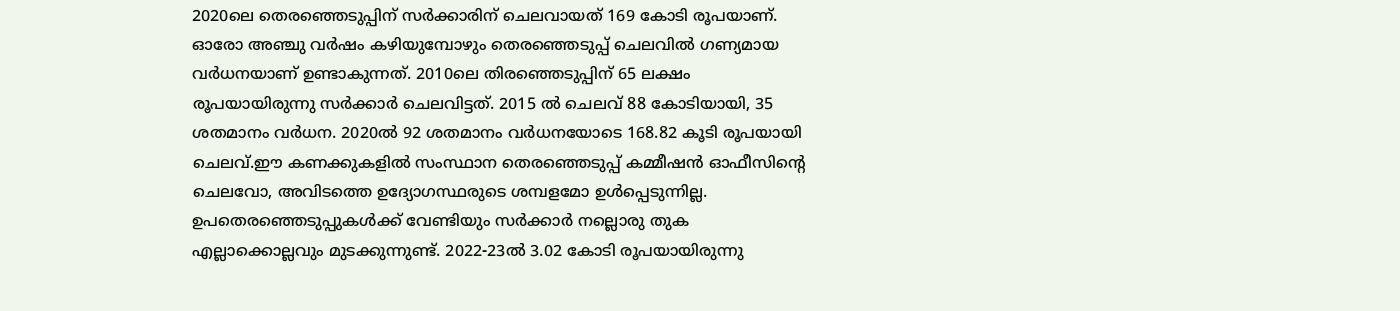2020ലെ തെരഞ്ഞെടുപ്പിന് സര്‍ക്കാരിന് ചെലവായത് 169 കോടി രൂപയാണ്. ഓരോ അഞ്ചു വര്‍ഷം കഴിയുമ്പോഴും തെരഞ്ഞെടുപ്പ് ചെലവില്‍ ഗണ്യമായ വര്‍ധനയാണ് ഉണ്ടാകുന്നത്. 2010ലെ തിരഞ്ഞെടുപ്പിന് 65 ലക്ഷം രൂപയായിരുന്നു സര്‍ക്കാര്‍ ചെലവിട്ടത്. 2015 ല്‍ ചെലവ് 88 കോടിയായി, 35 ശതമാനം വര്‍ധന. 2020ല്‍ 92 ശതമാനം വര്‍ധനയോടെ 168.82 കൂടി രൂപയായി ചെലവ്.ഈ കണക്കുകളില്‍ സംസ്ഥാന തെരഞ്ഞെടുപ്പ് കമ്മീഷന്‍ ഓഫീസിന്റെ ചെലവോ, അവിടത്തെ ഉദ്യോഗസ്ഥരുടെ ശമ്പളമോ ഉള്‍പ്പെടുന്നില്ല. ഉപതെരഞ്ഞെടുപ്പുകള്‍ക്ക് വേണ്ടിയും സര്‍ക്കാര്‍ നല്ലൊരു തുക എല്ലാക്കൊല്ലവും മുടക്കുന്നുണ്ട്. 2022-23ല്‍ 3.02 കോടി രൂപയായിരുന്നു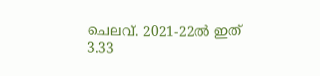ചെലവ്. 2021-22ല്‍ ഇത് 3.33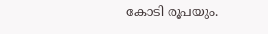കോടി രൂപയും.